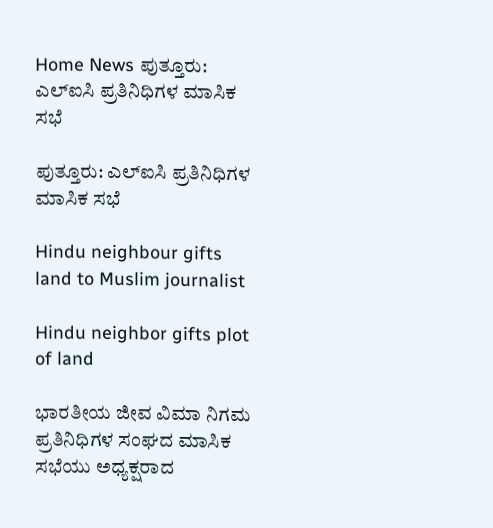Home News ಪುತ್ತೂರು: ಎಲ್ಐಸಿ ಪ್ರತಿನಿಧಿಗಳ ಮಾಸಿಕ ಸಭೆ

ಪುತ್ತೂರು: ಎಲ್ಐಸಿ ಪ್ರತಿನಿಧಿಗಳ ಮಾಸಿಕ ಸಭೆ

Hindu neighbour gifts land to Muslim journalist

Hindu neighbor gifts plot of land

ಭಾರತೀಯ ಜೀವ ವಿಮಾ ನಿಗಮ ಪ್ರತಿನಿಧಿಗಳ ಸಂಘದ ಮಾಸಿಕ ಸಭೆಯು ಅಧ್ಯಕ್ಷರಾದ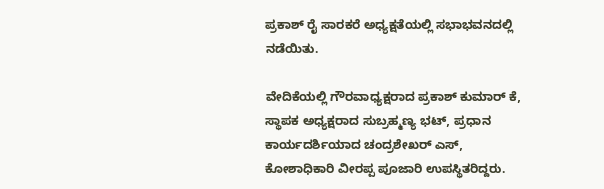ಪ್ರಕಾಶ್ ರೈ ಸಾರಕರೆ ಅಧ್ಯಕ್ಷತೆಯಲ್ಲಿ ಸಭಾಭವನದಲ್ಲಿ ನಡೆಯಿತು.

ವೇದಿಕೆಯಲ್ಲಿ ಗೌರವಾಧ್ಯಕ್ಷರಾದ ಪ್ರಕಾಶ್ ಕುಮಾರ್ ಕೆ, ಸ್ಥಾಪಕ ಅಧ್ಯಕ್ಷರಾದ ಸುಬ್ರಹ್ಮಣ್ಯ ಭಟ್, ಪ್ರಧಾನ ಕಾರ್ಯದರ್ಶಿಯಾದ ಚಂದ್ರಶೇಖರ್ ಎಸ್, ಕೋಶಾಧಿಕಾರಿ ವೀರಪ್ಪ ಪೂಜಾರಿ ಉಪಸ್ಥಿತರಿದ್ದರು.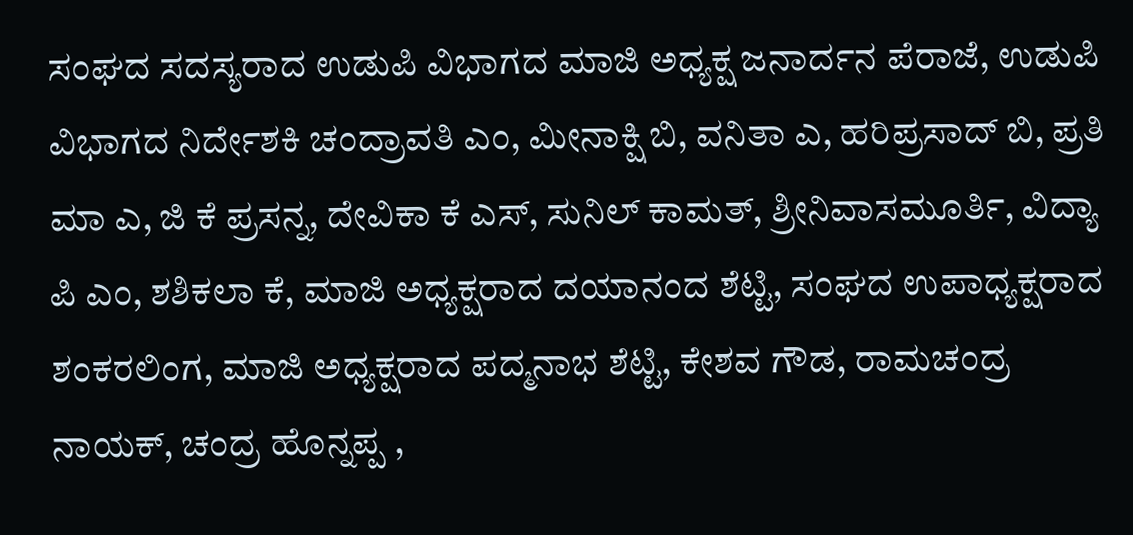ಸಂಘದ ಸದಸ್ಯರಾದ ಉಡುಪಿ ವಿಭಾಗದ ಮಾಜಿ ಅಧ್ಯಕ್ಷ ಜನಾರ್ದನ ಪೆರಾಜೆ, ಉಡುಪಿ ವಿಭಾಗದ ನಿರ್ದೇಶಕಿ ಚಂದ್ರಾವತಿ ಎಂ, ಮೀನಾಕ್ಷಿ ಬಿ, ವನಿತಾ ಎ, ಹರಿಪ್ರಸಾದ್ ಬಿ, ಪ್ರತಿ ಮಾ ಎ, ಜಿ ಕೆ ಪ್ರಸನ್ನ, ದೇವಿಕಾ ಕೆ ಎಸ್, ಸುನಿಲ್ ಕಾಮತ್, ಶ್ರೀನಿವಾಸಮೂರ್ತಿ, ವಿದ್ಯಾ ಪಿ ಎಂ, ಶಶಿಕಲಾ ಕೆ, ಮಾಜಿ ಅಧ್ಯಕ್ಷರಾದ ದಯಾನಂದ ಶೆಟ್ಟಿ, ಸಂಘದ ಉಪಾಧ್ಯಕ್ಷರಾದ ಶಂಕರಲಿಂಗ, ಮಾಜಿ ಅಧ್ಯಕ್ಷರಾದ ಪದ್ಮನಾಭ ಶೆಟ್ಟಿ, ಕೇಶವ ಗೌಡ, ರಾಮಚಂದ್ರ ನಾಯಕ್, ಚಂದ್ರ ಹೊನ್ನಪ್ಪ ,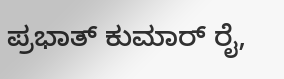ಪ್ರಭಾತ್ ಕುಮಾರ್ ರೈ,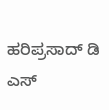ಹರಿಪ್ರಸಾದ್ ಡಿ ಎಸ್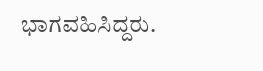ಭಾಗವಹಿಸಿದ್ದರು.